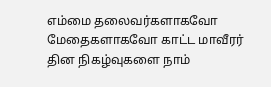எம்மை தலைவர்களாகவோ மேதைகளாகவோ காட்ட மாவீரர் தின நிகழ்வுகளை நாம்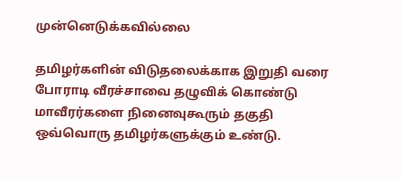முன்னெடுக்கவில்லை

தமிழர்களின் விடுதலைக்காக இறுதி வரை போராடி வீரச்சாவை தழுவிக் கொண்டு மாவீரர்களை நினைவுகூரும் தகுதி ஒவ்வொரு தமிழர்களுக்கும் உண்டு.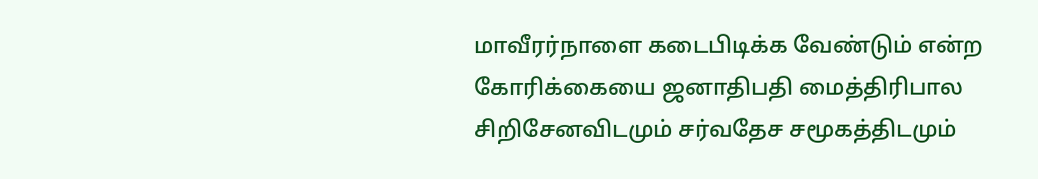மாவீரர்நாளை கடைபிடிக்க வேண்டும் என்ற கோரிக்கையை ஜனாதிபதி மைத்திரிபால சிறிசேனவிடமும் சர்வதேச சமூகத்திடமும்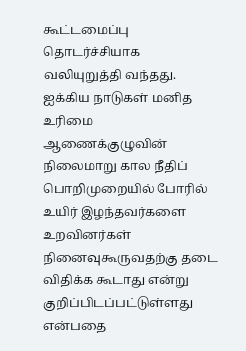கூட்டமைப்பு தொடர்ச்சியாக வலியுறுத்தி வந்தது. ஐக்கிய நாடுகள் மனித உரிமை ஆணைக்குழுவின் நிலைமாறு கால நீதிப் பொறிமுறையில் போரில் உயிர் இழந்தவர்களை உறவினர்கள் நினைவுகூருவதற்கு தடை விதிக்க கூடாது என்று குறிப்பிடப்பட்டுள்ளது என்பதை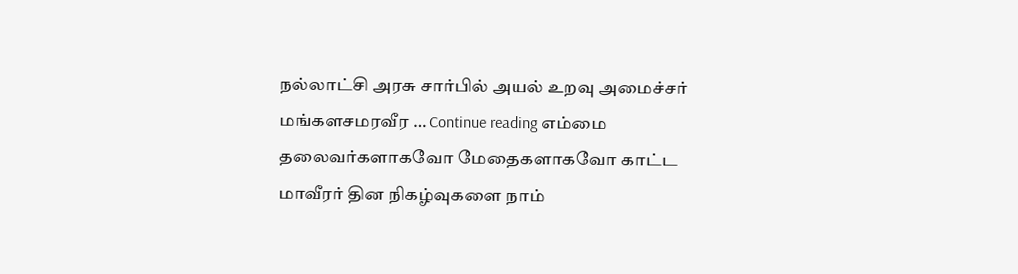நல்லாட்சி அரசு சார்பில் அயல் உறவு அமைச்சர் மங்களசமரவீர … Continue reading எம்மை தலைவர்களாகவோ மேதைகளாகவோ காட்ட மாவீரர் தின நிகழ்வுகளை நாம்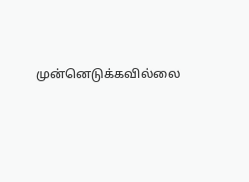முன்னெடுக்கவில்லை